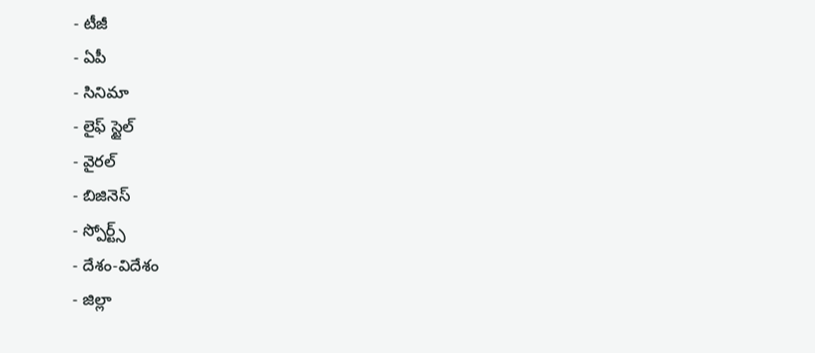- టీజీ
- ఏపీ
- సినిమా
- లైఫ్ స్టైల్
- వైరల్
- బిజినెస్
- స్పోర్ట్స్
- దేశం-విదేశం
- జిల్లా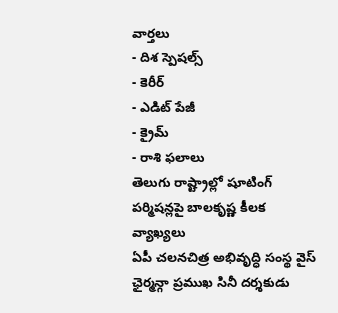వార్తలు
- దిశ స్పెషల్స్
- కెరీర్
- ఎడిట్ పేజీ
- క్రైమ్
- రాశి ఫలాలు
తెలుగు రాష్ట్రాల్లో షూటింగ్ పర్మిషన్లపై బాలకృష్ణ కీలక వ్యాఖ్యలు
ఏపీ చలనచిత్ర అభివృద్ధి సంస్థ వైస్ ఛైర్మన్గా ప్రముఖ సినీ దర్శకుడు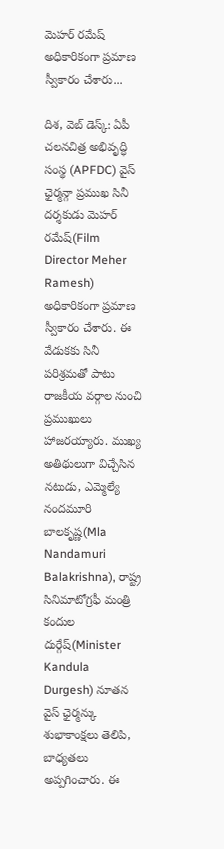మెహర్ రమేష్ అధికారికంగా ప్రమాణ స్వీకారం చేశారు...

దిశ, వెబ్ డెస్క్: ఏపీ చలనచిత్ర అభివృద్ధి సంస్థ (APFDC) వైస్ ఛైర్మన్గా ప్రముఖ సినీ దర్శకుడు మెహర్ రమేష్(Film Director Meher Ramesh) అధికారికంగా ప్రమాణ స్వీకారం చేశారు. ఈ వేడుకకు సినీ పరిశ్రమతో పాటు రాజకీయ వర్గాల నుంచి ప్రముఖులు హాజరయ్యారు. ముఖ్య అతిథులుగా విచ్చేసిన నటుడు, ఎమ్మెల్యే నందమూరి బాలకృష్ణ(Mla Nandamuri Balakrishna), రాష్ట్ర సినిమాటోగ్రఫీ మంత్రి కందుల దుర్గేష్(Minister Kandula Durgesh) నూతన వైస్ ఛైర్మన్కు శుభాకాంక్షలు తెలిపి, బాధ్యతలు అప్పగించారు. ఈ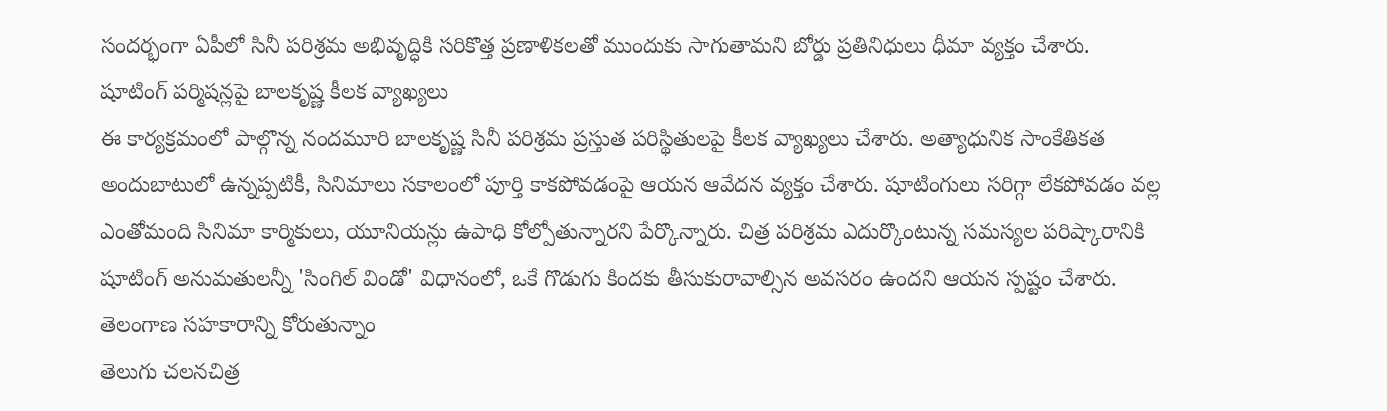సందర్భంగా ఏపీలో సినీ పరిశ్రమ అభివృద్ధికి సరికొత్త ప్రణాళికలతో ముందుకు సాగుతామని బోర్డు ప్రతినిధులు ధీమా వ్యక్తం చేశారు.
షూటింగ్ పర్మిషన్లపై బాలకృష్ణ కీలక వ్యాఖ్యలు
ఈ కార్యక్రమంలో పాల్గొన్న నందమూరి బాలకృష్ణ సినీ పరిశ్రమ ప్రస్తుత పరిస్థితులపై కీలక వ్యాఖ్యలు చేశారు. అత్యాధునిక సాంకేతికత అందుబాటులో ఉన్నప్పటికీ, సినిమాలు సకాలంలో పూర్తి కాకపోవడంపై ఆయన ఆవేదన వ్యక్తం చేశారు. షూటింగులు సరిగ్గా లేకపోవడం వల్ల ఎంతోమంది సినిమా కార్మికులు, యూనియన్లు ఉపాధి కోల్పోతున్నారని పేర్కొన్నారు. చిత్ర పరిశ్రమ ఎదుర్కొంటున్న సమస్యల పరిష్కారానికి షూటింగ్ అనుమతులన్నీ 'సింగిల్ విండో' విధానంలో, ఒకే గొడుగు కిందకు తీసుకురావాల్సిన అవసరం ఉందని ఆయన స్పష్టం చేశారు.
తెలంగాణ సహకారాన్ని కోరుతున్నాం
తెలుగు చలనచిత్ర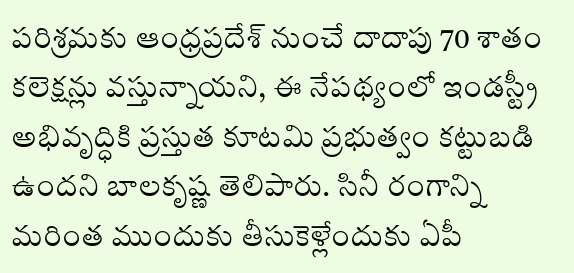పరిశ్రమకు ఆంధ్రప్రదేశ్ నుంచే దాదాపు 70 శాతం కలెక్షన్లు వస్తున్నాయని, ఈ నేపథ్యంలో ఇండస్ట్రీ అభివృద్ధికి ప్రస్తుత కూటమి ప్రభుత్వం కట్టుబడి ఉందని బాలకృష్ణ తెలిపారు. సినీ రంగాన్ని మరింత ముందుకు తీసుకెళ్లేందుకు ఏపీ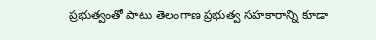ప్రభుత్వంతో పాటు తెలంగాణ ప్రభుత్వ సహకారాన్ని కూడా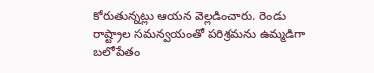కోరుతున్నట్లు ఆయన వెల్లడించారు. రెండు రాష్ట్రాల సమన్వయంతో పరిశ్రమను ఉమ్మడిగా బలోపేతం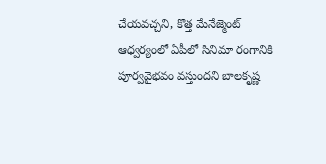చేయవచ్చని, కొత్త మేనేజ్మెంట్ ఆధ్వర్యంలో ఏపీలో సినిమా రంగానికి పూర్వవైభవం వస్తుందని బాలకృష్ణ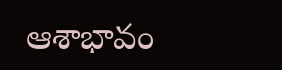ఆశాభావం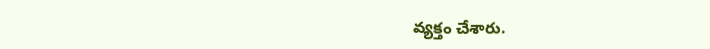వ్యక్తం చేశారు.